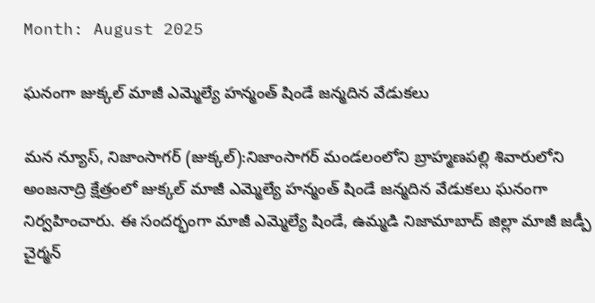Month: August 2025

ఘనంగా జుక్కల్ మాజీ ఎమ్మెల్యే హన్మంత్ షిండే జన్మదిన వేడుకలు

మన న్యూస్, నిజాంసాగర్ (జుక్కల్):నిజాంసాగర్ మండలంలోని బ్రాహ్మణపల్లి శివారులోని అంజనాద్రి క్షేత్రంలో జుక్కల్ మాజీ ఎమ్మెల్యే హన్మంత్ షిండే జన్మదిన వేడుకలు ఘనంగా నిర్వహించారు. ఈ సందర్భంగా మాజీ ఎమ్మెల్యే షిండే, ఉమ్మడి నిజామాబాద్ జిల్లా మాజీ జడ్పీ చైర్మన్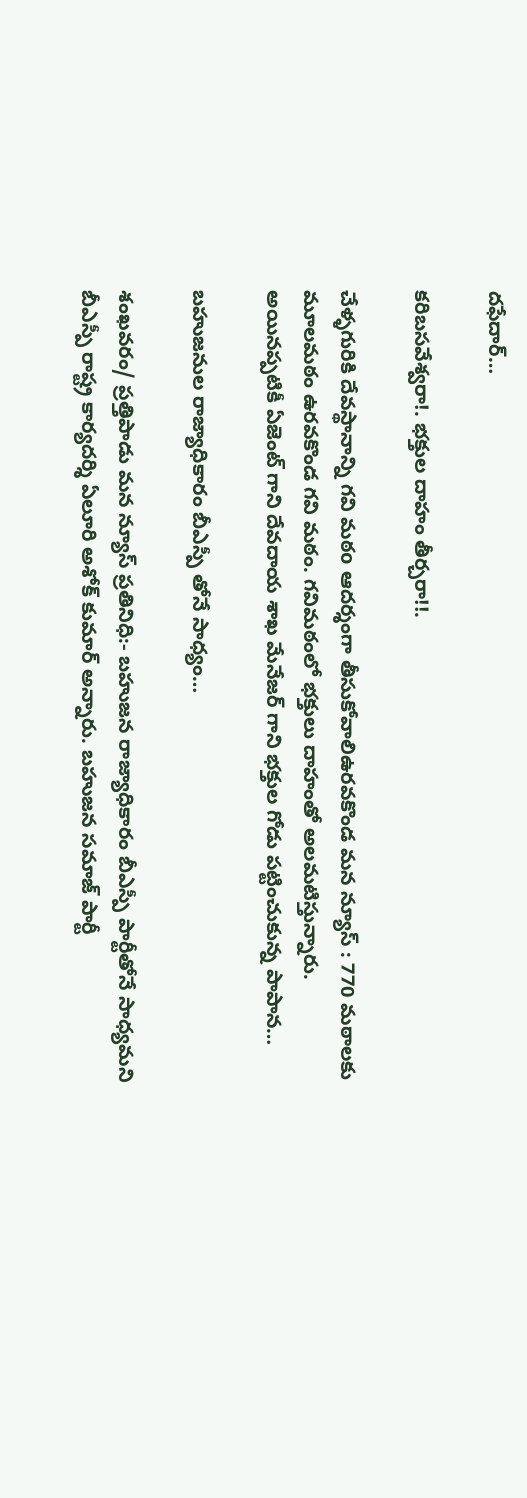దఫేదార్…

కరిబసవేశ్వరా!. భక్తుల దాహం తీర్చరా!!.

చేళ్ళగురికి దేవస్థానాన్ని గవి మఠo ఆదర్శంగా తీసుకోవాలిఉరవకొండ మన న్యూస్ : 770 మఠాలకు మూలమఠం ఉరవకొండ గవి మఠం. గవిమఠంలో భక్తులు దాహంతో అలమటిస్తున్నారు. అయినప్పటికీ ఏజెంట్ గాని దేవదాయ శాఖ మేనేజర్ గాని భక్తుల గోడు పట్టించుకున్న పాపాన…

బహుజనుల రాజ్యాధికారం బీఎస్పీ తోనే సాధ్యం…

శంఖవరం/ ప్రత్తిపాడు మన న్యూస్ ప్రతినిధి:- బహుజన రాజ్యాధికారం బీఎస్పీ పార్టీతోనే సాధ్యమని బీఎస్పీ రాష్ట్ర కార్యదర్శి ఏలూరి అశోక్ కుమార్ అన్నారు. బహుజన సమాజ్ పార్టీ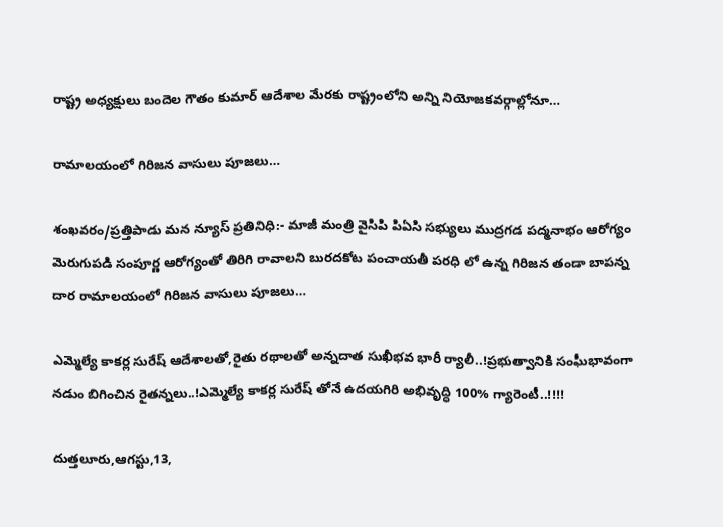రాష్ట్ర అధ్యక్షులు బందెల గౌతం కుమార్ ఆదేశాల మేరకు రాష్ట్రంలోని అన్ని నియోజకవర్గాల్లోనూ…

రామాలయంలో గిరిజన వాసులు పూజలు…

శంఖవరం/ప్రత్తిపాడు మన న్యూస్ ప్రతినిధి:- మాజీ మంత్రి వైసిపి పిఏసి సభ్యులు ముద్రగడ పద్మనాభం ఆరోగ్యం మెరుగుపడి సంపూర్ణ ఆరోగ్యంతో తిరిగి రావాలని బురదకోట పంచాయతీ పరధి లో ఉన్న గిరిజన తండా బాపన్న దార రామాలయంలో గిరిజన వాసులు పూజలు…

ఎమ్మెల్యే కాకర్ల సురేష్ ఆదేశాలతో,రైతు రథాలతో అన్నదాత సుఖీభవ భారీ ర్యాలీ..!ప్రభుత్వానికి సంఘీభావంగా నడుం బిగించిన రైతన్నలు..!ఎమ్మెల్యే కాకర్ల సురేష్ తోనే ఉదయగిరి అభివృద్ధి 100% గ్యారెంటీ..!!!!

దుత్తలూరు,ఆగస్టు,13,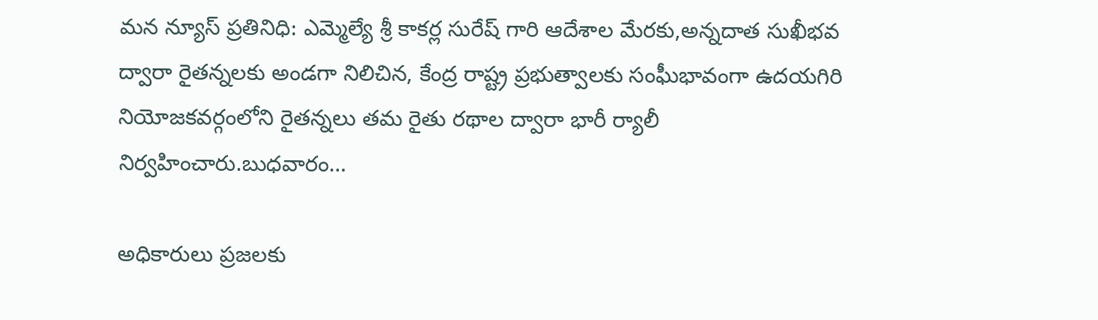మన న్యూస్ ప్రతినిధి: ఎమ్మెల్యే శ్రీ కాకర్ల సురేష్ గారి ఆదేశాల మేరకు,అన్నదాత సుఖీభవ ద్వారా రైతన్నలకు అండగా నిలిచిన, కేంద్ర రాష్ట్ర ప్రభుత్వాలకు సంఘీభావంగా ఉదయగిరి నియోజకవర్గంలోని రైతన్నలు తమ రైతు రథాల ద్వారా భారీ ర్యాలీ నిర్వహించారు.బుధవారం…

అధికారులు ప్రజలకు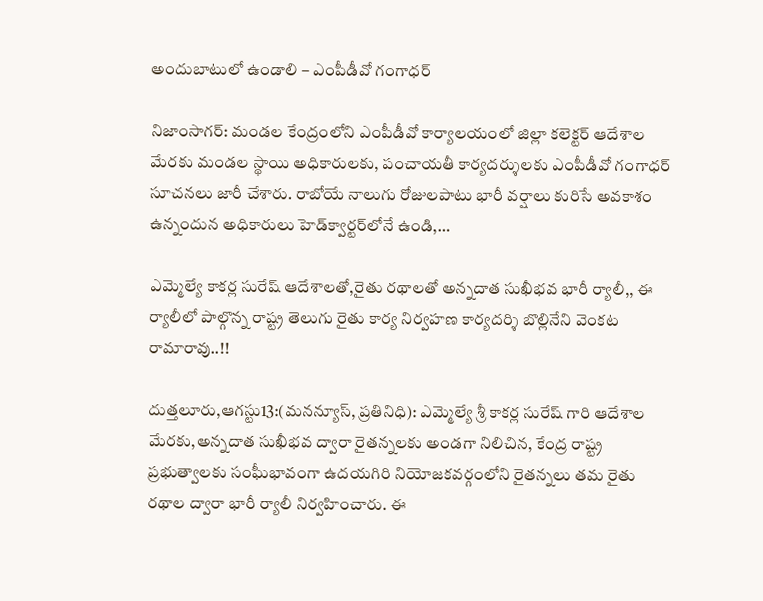అందుబాటులో ఉండాలి – ఎంపీడీవో గంగాధర్

నిజాంసాగర్: మండల కేంద్రంలోని ఎంపీడీవో కార్యాలయంలో జిల్లా కలెక్టర్ ఆదేశాల మేరకు మండల స్థాయి అధికారులకు, పంచాయతీ కార్యదర్శులకు ఎంపీడీవో గంగాధర్ సూచనలు జారీ చేశారు. రాబోయే నాలుగు రోజులపాటు భారీ వర్షాలు కురిసే అవకాశం ఉన్నందున అధికారులు హెడ్‌క్వార్టర్‌లోనే ఉండి,…

ఎమ్మెల్యే కాకర్ల సురేష్ ఆదేశాలతో,రైతు రథాలతో అన్నదాత సుఖీభవ భారీ ర్యాలీ,, ఈ ర్యాలీలో పాల్గొన్న రాష్ట్ర తెలుగు రైతు కార్య నిర్వహణ కార్యదర్శి బొల్లినేని వెంకట రామారావు..!!

దుత్తలూరు,ఆగస్టు13:(మనన్యూస్, ప్రతినిధి): ఎమ్మెల్యే శ్రీ కాకర్ల సురేష్ గారి ఆదేశాల మేరకు,అన్నదాత సుఖీభవ ద్వారా రైతన్నలకు అండగా నిలిచిన, కేంద్ర రాష్ట్ర ప్రభుత్వాలకు సంఘీభావంగా ఉదయగిరి నియోజకవర్గంలోని రైతన్నలు తమ రైతు రథాల ద్వారా భారీ ర్యాలీ నిర్వహించారు. ఈ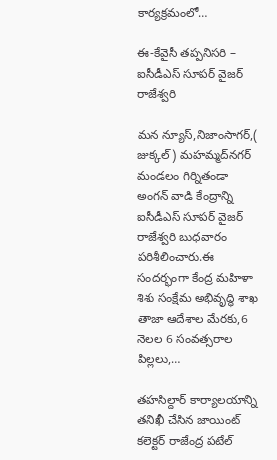కార్యక్రమంలో…

ఈ-కేవైసీ తప్పనిసరి – ఐసీడీఎస్ సూపర్ వైజర్ రాజేశ్వరి

మన న్యూస్,నిజాంసాగర్,( జుక్కల్ ) మహమ్మద్‌నగర్ మండలం గిర్నితండా అంగన్ వాడి కేంద్రాన్ని ఐసీడీఎస్ సూపర్ వైజర్ రాజేశ్వరి బుధవారం పరిశీలించారు.ఈ సందర్భంగా కేంద్ర మహిళా శిశు సంక్షేమ అభివృద్ధి శాఖ తాజా ఆదేశాల మేరకు,6 నెలల 6 సంవత్సరాల పిల్లలు,…

తహసిల్దార్ కార్యాలయాన్ని తనిఖీ చేసిన జాయింట్ కలెక్టర్ రాజేంద్ర పటేల్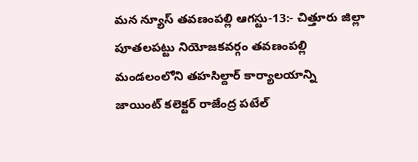మన న్యూస్ తవణంపల్లి ఆగస్టు-13:- చిత్తూరు జిల్లా పూతలపట్టు నియోజకవర్గం తవణంపల్లి మండలంలోని తహసిల్దార్ కార్యాలయాన్ని జాయింట్ కలెక్టర్ రాజేంద్ర పటేల్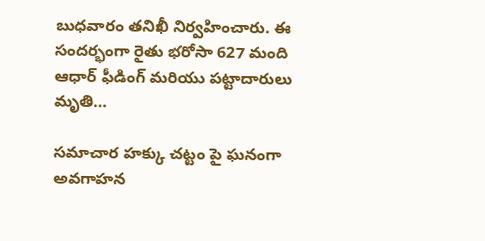బుధవారం తనిఖీ నిర్వహించారు. ఈ సందర్భంగా రైతు భరోసా 627 మంది ఆధార్ ఫీడింగ్ మరియు పట్టాదారులు మృతి…

సమాచార హక్కు చట్టం పై ఘనంగా అవగాహన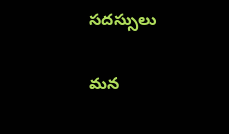సదస్సులు

మన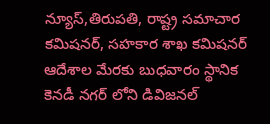న్యూస్,తిరుపతి, రాష్ట్ర సమాచార కమిషనర్, సహకార శాఖ కమిషనర్ ఆదేశాల మేరకు బుధవారం స్థానిక కెనడీ నగర్ లోని డివిజనల్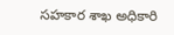సహకార శాఖ అధికారి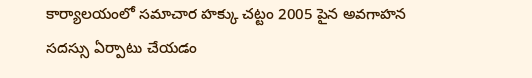కార్యాలయంలో సమాచార హక్కు చట్టం 2005 పైన అవగాహన సదస్సు ఏర్పాటు చేయడం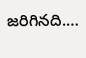జరిగినది.…